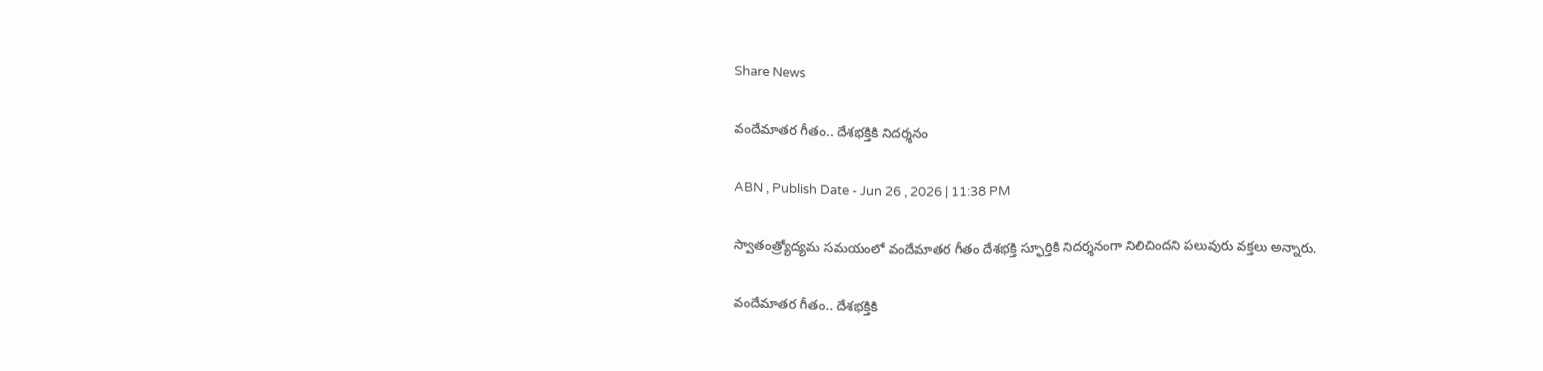Share News

వందేమాతర గీతం.. దేశభక్తికి నిదర్శనం

ABN , Publish Date - Jun 26 , 2026 | 11:38 PM

స్వాతంత్ర్యోద్యమ సమయంలో వందేమాతర గీతం దేశభక్తి స్ఫూర్తికి నిదర్శనంగా నిలిచిందని పలువురు వక్తలు అన్నారు.

వందేమాతర గీతం.. దేశభక్తికి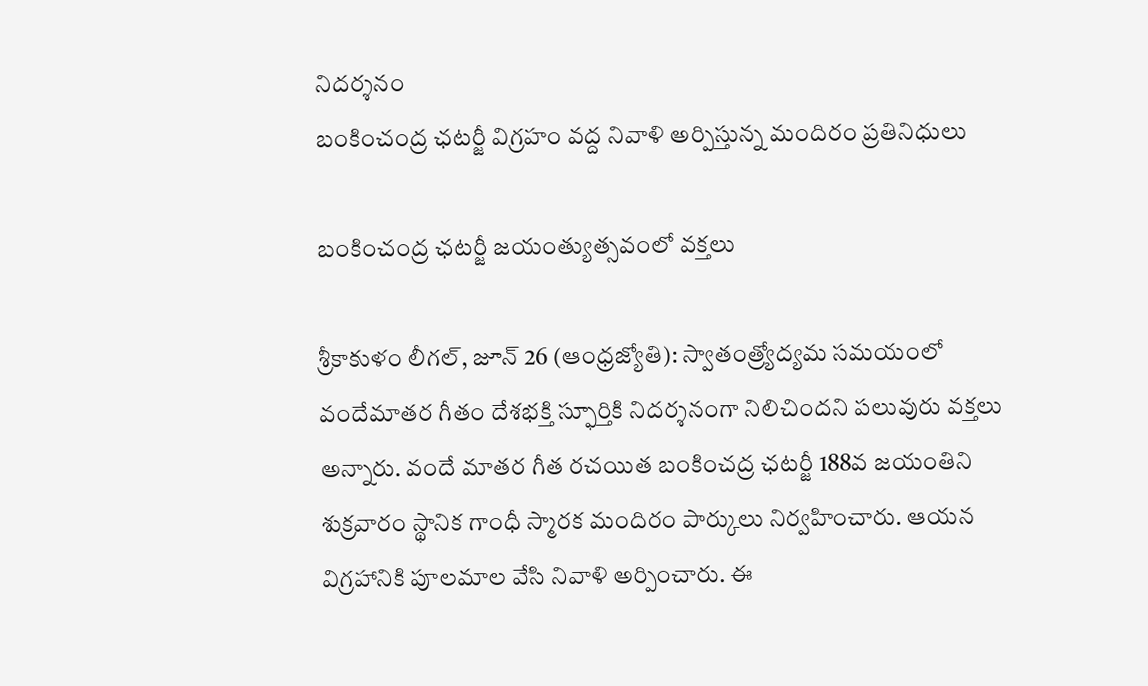నిదర్శనం
బంకించంద్ర ఛటర్జీ విగ్రహం వద్ద నివాళి అర్పిస్తున్న మందిరం ప్రతినిధులు

బంకించంద్ర ఛటర్జీ జయంత్యుత్సవంలో వక్తలు

శ్రీకాకుళం లీగల్‌, జూన్‌ 26 (ఆంధ్రజ్యోతి): స్వాతంత్ర్యోద్యమ సమయంలో వందేమాతర గీతం దేశభక్తి స్ఫూర్తికి నిదర్శనంగా నిలిచిందని పలువురు వక్తలు అన్నారు. వందే మాతర గీత రచయిత బంకించద్ర ఛటర్జీ 188వ జయంతిని శుక్రవారం స్థానిక గాంధీ స్మారక మందిరం పార్కులు నిర్వహించారు. ఆయన విగ్రహానికి పూలమాల వేసి నివాళి అర్పించారు. ఈ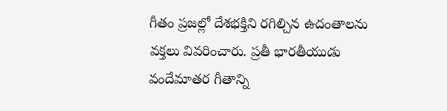గీతం ప్రజల్లో దేశభక్తిని రగిల్చిన ఉదంతాలను వక్తలు వివరించారు. ప్రతీ భారతీయుడు వందేమాతర గీతాన్ని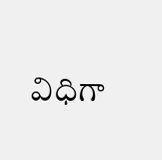విధిగా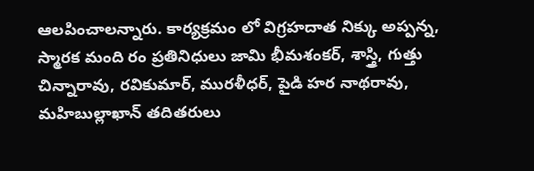ఆలపించాలన్నారు. కార్యక్రమం లో విగ్రహదాత నిక్కు అప్పన్న, స్మారక మంది రం ప్రతినిధులు జామి భీమశంకర్‌, శాస్త్రి, గుత్తు చిన్నారావు, రవికుమార్‌, మురళీధర్‌, పైడి హర నాథరావు, మహిబుల్లాఖాన్‌ తదితరులు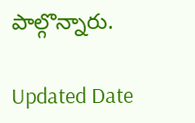పాల్గొన్నారు.

Updated Date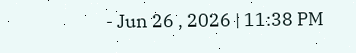- Jun 26 , 2026 | 11:38 PM